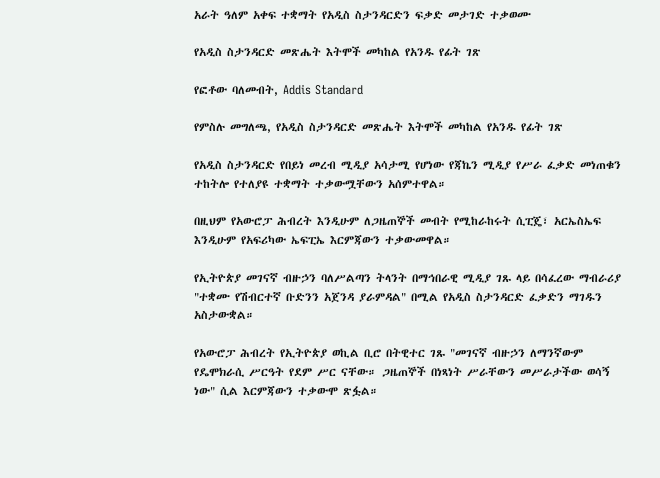አራት ዓለም አቀፍ ተቋማት የአዲስ ስታንዳርድን ፍቃድ መታገድ ተቃወሙ

የአዲስ ስታንዳርድ መጽሔት እትሞች መካከል የአንዱ የፊት ገጽ

የፎቶው ባለመብት, Addis Standard

የምስሉ መግለጫ, የአዲስ ስታንዳርድ መጽሔት እትሞች መካከል የአንዱ የፊት ገጽ

የአዲስ ስታንዳርድ የበይነ መረብ ሚዲያ አሳታሚ የሆነው የጃኬን ሚዲያ የሥራ ፈቃድ መነጠቁን ተከትሎ የተለያዩ ተቋማት ተቃውሟቸውን አሰምተዋል።

በዚህም የአውሮፓ ሕብረት እንዲሁም ለጋዜጠኞች መብት የሚከራከሩት ሲፒጄ፣ አርኤስኤፍ እንዲሁም የአፍሪካው ኤፍፒኤ እርምጃውን ተቃውመዋል።

የኢትዮጵያ መገናኛ ብዙኃን ባለሥልጣን ትላንት በማኅበራዊ ሚዲያ ገጹ ላይ በሳፈረው ማብራሪያ "ተቋሙ የሽብርተኛ ቡድንን አጀንዳ ያራምዳል" በሚል የአዲስ ስታንዳርድ ፈቃድን ማገዱን አስታውቋል።

የአውሮፓ ሕብረት የኢትዮጵያ ወኪል ቢሮ በትዊተር ገጹ "መገናኛ ብዙኃን ለማንኛውም የዴሞክራሲ ሥርዓት የደም ሥር ናቸው። ጋዜጠኞች በነጻነት ሥራቸውን መሥራታችው ወሳኝ ነው" ሲል እርምጃውን ተቃውሞ ጽፏል።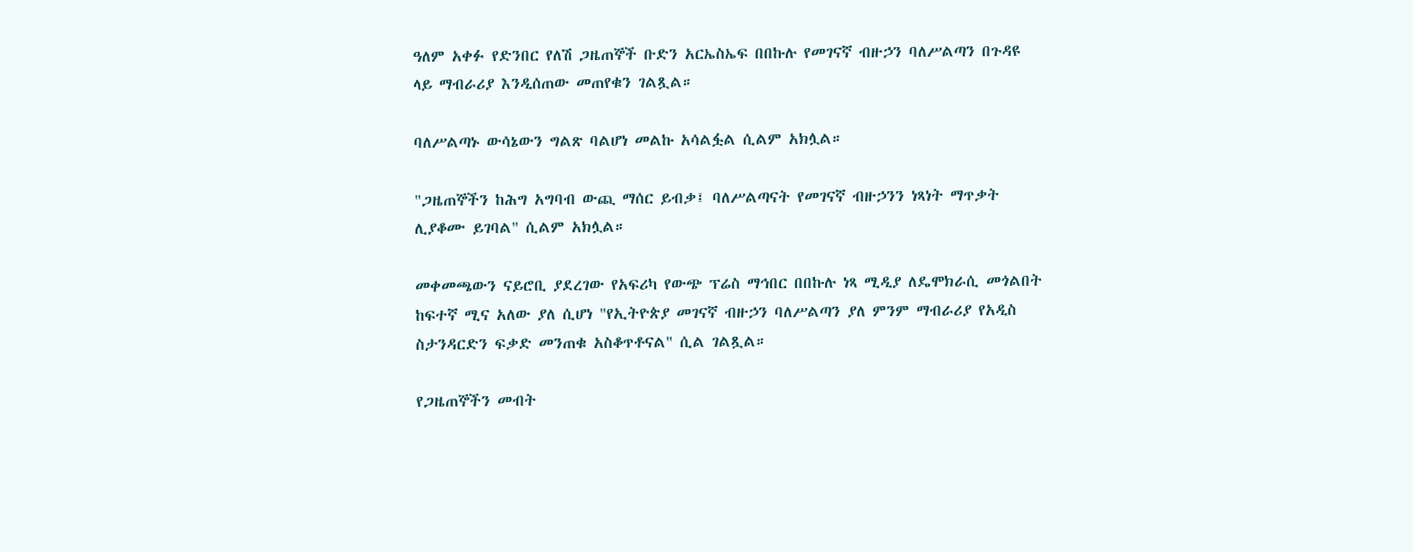ዓለም አቀፉ የድንበር የለሽ ጋዜጠኞች ቡድን አርኤስኤፍ በበኩሉ የመገናኛ ብዙኃን ባለሥልጣን በጉዳዩ ላይ ማብራሪያ እንዲሰጠው መጠየቁን ገልጿል።

ባለሥልጣኑ ውሳኔውን ግልጽ ባልሆነ መልኩ አሳልፏል ሲልም አክሏል።

"ጋዜጠኞችን ከሕግ አግባብ ውጪ ማሰር ይብቃ፤ ባለሥልጣናት የመገናኛ ብዙኃንን ነጻነት ማጥቃት ሊያቆሙ ይገባል" ሲልም አክሏል።

መቀመጫውን ናይሮቢ ያደረገው የአፍሪካ የውጭ ፕሬስ ማኅበር በበኩሉ ነጻ ሚዲያ ለዴሞክራሲ መጎልበት ከፍተኛ ሚና አለው ያለ ሲሆነ "የኢትዮጵያ መገናኛ ብዙኃን ባለሥልጣን ያለ ምንም ማብራሪያ የአዲስ ስታንዳርድን ፍቃድ መንጠቁ አስቆጥቶናል" ሲል ገልጿል።

የጋዜጠኞችን መብት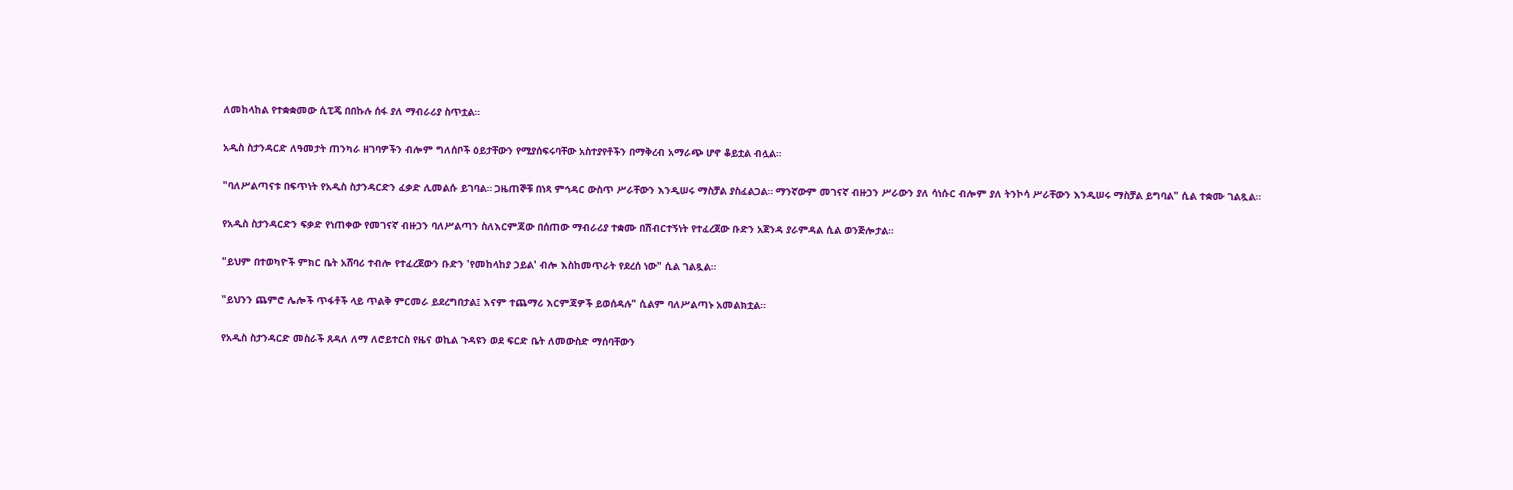ለመከላከል የተቋቋመው ሲፒጄ በበኩሉ ሰፋ ያለ ማብራሪያ ስጥቷል።

አዲስ ስታንዳርድ ለዓመታት ጠንካራ ዘገባዎችን ብሎም ግለሰቦች ዕይታቸውን የሚያሰፍሩባቸው አስተያየቶችን በማቅረብ አማራጭ ሆኖ ቆይቷል ብሏል።

"ባለሥልጣናቱ በፍጥነት የአዲስ ስታንዳርድን ፈቃድ ሊመልሱ ይገባል። ጋዜጠኞቹ በነጻ ምኅዳር ውስጥ ሥራቸውን እንዲሠሩ ማስቻል ያስፈልጋል። ማንኛውም መገናኛ ብዙኃን ሥራውን ያለ ሳነሱር ብሎም ያለ ትንኮሳ ሥራቸውን እንዲሠሩ ማስቻል ይግባል" ሲል ተቋሙ ገልጿል።

የአዲስ ስታንዳርድን ፍቃድ የነጠቀው የመገናኛ ብዙኃን ባለሥልጣን ስለእርምጃው በሰጠው ማብራሪያ ተቋሙ በሽብርተኝነት የተፈረጀው ቡድን አጀንዳ ያራምዳል ሲል ወንጅሎታል።

"ይህም በተወካዮች ምክር ቤት አሸባሪ ተብሎ የተፈረጀውን ቡድን 'የመከላከያ ኃይል' ብሎ እስከመጥራት የደረሰ ነው" ሲል ገልጿል።

"ይህንን ጨምሮ ሌሎች ጥፋቶች ላይ ጥልቅ ምርመራ ይደረግበታል፤ እናም ተጨማሪ እርምጃዎች ይወሰዳሉ" ሲልም ባለሥልጣኑ አመልክቷል።

የአዲስ ስታንዳርድ መስራች ጸዳለ ለማ ለሮይተርስ የዜና ወኪል ጉዳዩን ወደ ፍርድ ቤት ለመውስድ ማሰባቸውን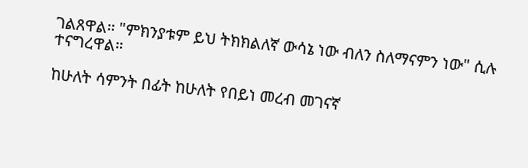ገልጸዋል። "ምክንያቱም ይህ ትክክልለኛ ውሳኔ ነው ብለን ስለማናምን ነው" ሲሉ ተናግረዋል።

ከሁለት ሳምንት በፊት ከሁለት የበይነ መረብ መገናኛ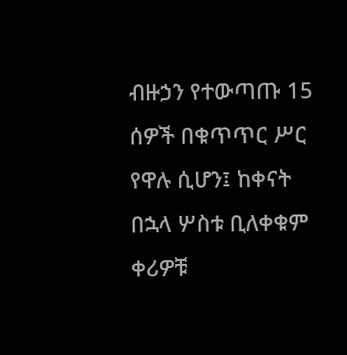ብዙኃን የተውጣጡ 15 ሰዎች በቁጥጥር ሥር የዋሉ ሲሆን፤ ከቀናት በኋላ ሦስቱ ቢለቀቁም ቀሪዎቹ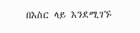በእስር ላይ እንደሚገኙ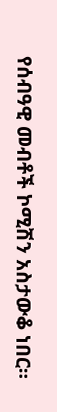የሰብዓዊ መብቶች ኮሚሽን አስታውቆ ነበር።